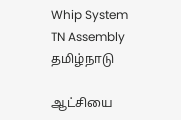Whip System TN Assembly
தமிழ்நாடு

ஆட்சியை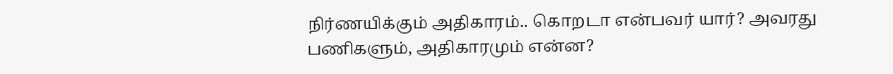நிர்ணயிக்கும் அதிகாரம்.. கொறடா என்பவர் யார்? அவரது பணிகளும், அதிகாரமும் என்ன?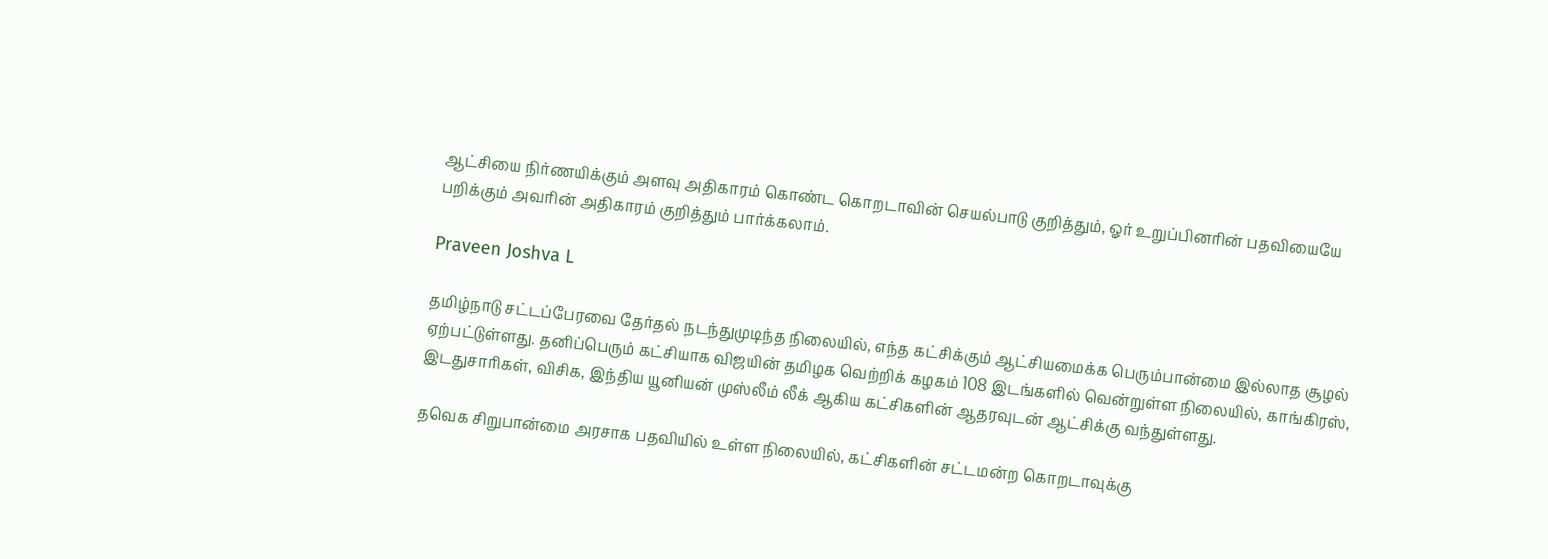ஆட்சியை நிர்ணயிக்கும் அளவு அதிகாரம் கொண்ட கொறடாவின் செயல்பாடு குறித்தும், ஓர் உறுப்பினரின் பதவியையே பறிக்கும் அவரின் அதிகாரம் குறித்தும் பார்க்கலாம்.

Praveen Joshva L

தமிழ்நாடு சட்டப்பேரவை தேர்தல் நடந்துமுடிந்த நிலையில், எந்த கட்சிக்கும் ஆட்சியமைக்க பெரும்பான்மை இல்லாத சூழல் ஏற்பட்டுள்ளது. தனிப்பெரும் கட்சியாக விஜயின் தமிழக வெற்றிக் கழகம் 108 இடங்களில் வென்றுள்ள நிலையில், காங்கிரஸ், இடதுசாரிகள், விசிக, இந்திய யூனியன் முஸ்லீம் லீக் ஆகிய கட்சிகளின் ஆதரவுடன் ஆட்சிக்கு வந்துள்ளது.

தவெக சிறுபான்மை அரசாக பதவியில் உள்ள நிலையில், கட்சிகளின் சட்டமன்ற கொறடாவுக்கு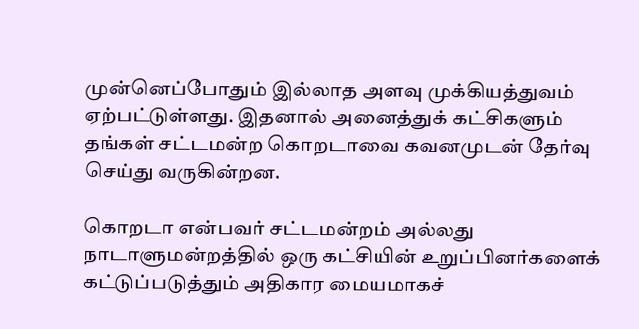முன்னெப்போதும் இல்லாத அளவு முக்கியத்துவம் ஏற்பட்டுள்ளது. இதனால் அனைத்துக் கட்சிகளும் தங்கள் சட்டமன்ற கொறடாவை கவனமுடன் தேர்வு செய்து வருகின்றன.

கொறடா என்பவர் சட்டமன்றம் அல்லது நாடாளுமன்றத்தில் ஒரு கட்சியின் உறுப்பினர்களைக் கட்டுப்படுத்தும் அதிகார மையமாகச்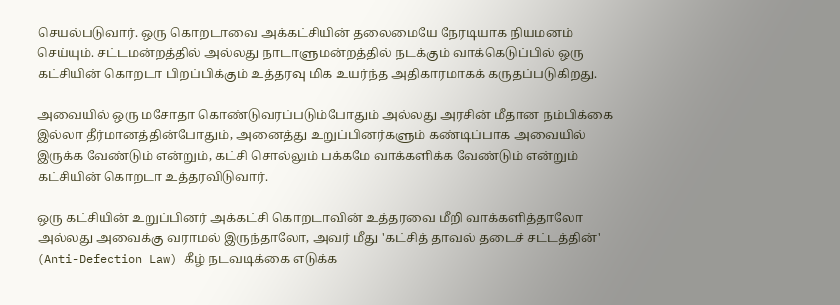செயல்படுவார். ஒரு கொறடாவை அக்கட்சியின் தலைமையே நேரடியாக நியமனம் செய்யும். சட்டமன்றத்தில் அல்லது நாடாளுமன்றத்தில் நடக்கும் வாக்கெடுப்பில் ஒரு கட்சியின் கொறடா பிறப்பிக்கும் உத்தரவு மிக உயர்ந்த அதிகாரமாகக் கருதப்படுகிறது.

அவையில் ஒரு மசோதா கொண்டுவரப்படும்போதும் அல்லது அரசின் மீதான நம்பிக்கை இல்லா தீர்மானத்தின்போதும், அனைத்து உறுப்பினர்களும் கண்டிப்பாக அவையில் இருக்க வேண்டும் என்றும், கட்சி சொல்லும் பக்கமே வாக்களிக்க வேண்டும் என்றும் கட்சியின் கொறடா உத்தரவிடுவார்.

ஒரு கட்சியின் உறுப்பினர் அக்கட்சி கொறடாவின் உத்தரவை மீறி வாக்களித்தாலோ அல்லது அவைக்கு வராமல் இருந்தாலோ, அவர் மீது 'கட்சித் தாவல் தடைச் சட்டத்தின்' (Anti-Defection Law) கீழ் நடவடிக்கை எடுக்க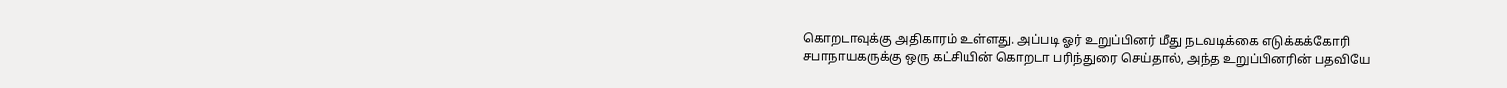கொறடாவுக்கு அதிகாரம் உள்ளது. அப்படி ஓர் உறுப்பினர் மீது நடவடிக்கை எடுக்கக்கோரி சபாநாயகருக்கு ஒரு கட்சியின் கொறடா பரிந்துரை செய்தால், அந்த உறுப்பினரின் பதவியே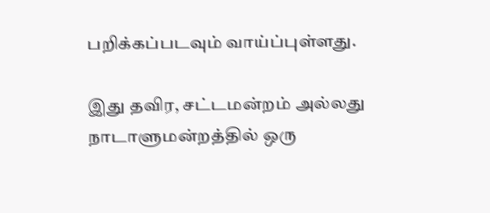பறிக்கப்படவும் வாய்ப்புள்ளது.

இது தவிர, சட்டமன்றம் அல்லது நாடாளுமன்றத்தில் ஒரு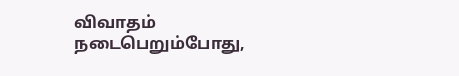விவாதம் நடைபெறும்போது,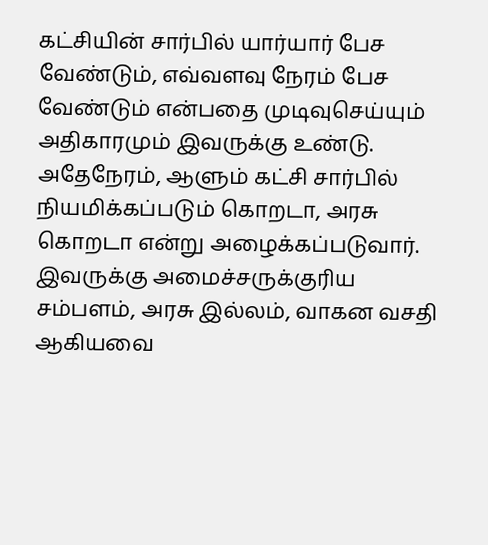கட்சியின் சார்பில் யார்யார் பேச வேண்டும், எவ்வளவு நேரம் பேச வேண்டும் என்பதை முடிவுசெய்யும் அதிகாரமும் இவருக்கு உண்டு. அதேநேரம், ஆளும் கட்சி சார்பில் நியமிக்கப்படும் கொறடா, அரசு கொறடா என்று அழைக்கப்படுவார். இவருக்கு அமைச்சருக்குரிய சம்பளம், அரசு இல்லம், வாகன வசதி ஆகியவை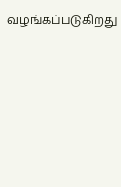வழங்கப்படுகிறது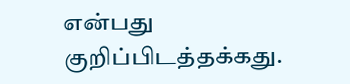என்பது குறிப்பிடத்தக்கது.